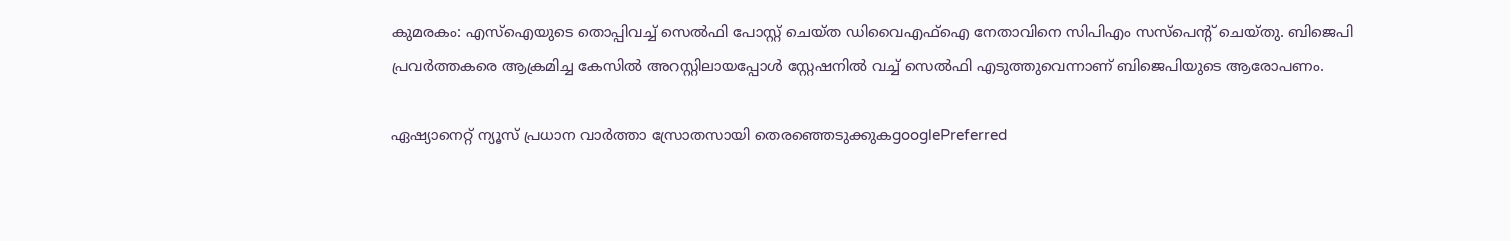കുമരകം: എസ്ഐയുടെ തൊപ്പിവച്ച് സെൽഫി പോസ്റ്റ് ചെയ്ത ഡിവൈഎഫ്ഐ നേതാവിനെ സിപിഎം സസ്പെന്‍റ് ചെയ്തു. ബിജെപി പ്രവ‍ർത്തകരെ ആക്രമിച്ച കേസിൽ അറസ്റ്റിലായപ്പോൾ സ്റ്റേഷനിൽ വച്ച് സെൽഫി എടുത്തുവെന്നാണ് ബിജെപിയുടെ ആരോപണം.

ഏഷ്യാനെറ്റ് ന്യൂസ് പ്രധാന വാർത്താ സ്രോതസായി തെരഞ്ഞെടുക്കുകgooglePreferred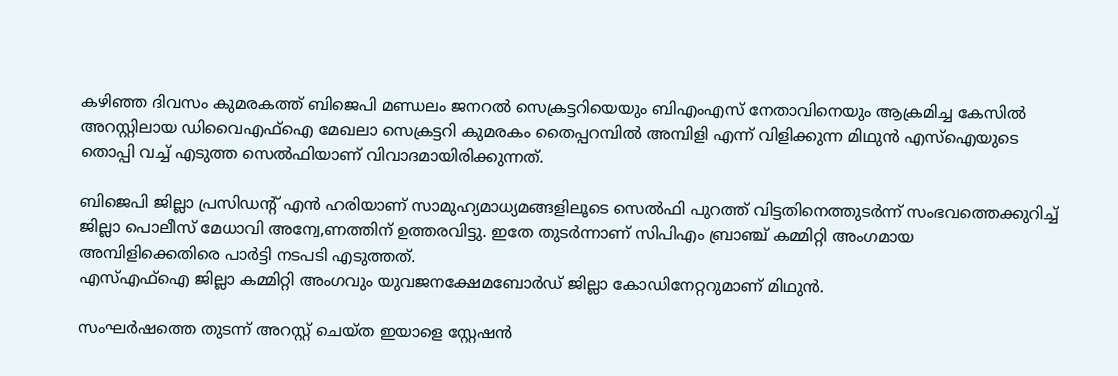കഴിഞ്ഞ ദിവസം കുമരകത്ത് ബിജെപി മണ്ഡലം ജനറൽ സെക്രട്ടറിയെയും ബിഎംഎസ് നേതാവിനെയും ആക്രമിച്ച കേസിൽ അറസ്റ്റിലായ ഡിവൈഎഫ്ഐ മേഖലാ സെക്രട്ടറി കുമരകം തൈപ്പറമ്പിൽ അമ്പിളി എന്ന് വിളിക്കുന്ന മിഥുൻ എസ്ഐയുടെ തൊപ്പി വച്ച് എടുത്ത സെൽഫിയാണ് വിവാദമായിരിക്കുന്നത്.

ബിജെപി ജില്ലാ പ്രസിഡന്‍റ് എൻ ഹരിയാണ് സാമുഹ്യമാധ്യമങ്ങളിലൂടെ സെൽഫി പുറത്ത് വിട്ടതിനെത്തുടർന്ന് സംഭവത്തെക്കുറിച്ച് ജില്ലാ പൊലീസ് മേധാവി അന്വേ,ണത്തിന് ഉത്തരവിട്ടു. ഇതേ തുട‍ർന്നാണ് സിപിഎം ബ്രാ‌ഞ്ച് കമ്മിറ്റി അംഗമായ അമ്പിളിക്കെതിരെ പാർട്ടി നടപടി എടുത്തത്.
എസ്എഫ്ഐ ജില്ലാ കമ്മിറ്റി അംഗവും യുവജനക്ഷേമബോർഡ് ജില്ലാ കോഡിനേറ്ററുമാണ് മിഥുൻ.

സംഘർഷത്തെ തുട‍ന്ന് അറസ്റ്റ് ചെയ്ത ഇയാളെ സ്റ്റേഷൻ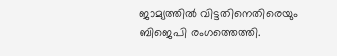ജാമ്യത്തിൽ വിട്ടതിനെതിരെയും ബിജെപി രംഗത്തെത്തി.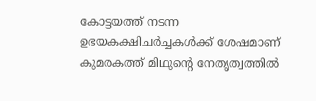കോട്ടയത്ത് നടന്ന ഉഭയകക്ഷിചർച്ചകൾക്ക് ശേഷമാണ് കുമരകത്ത് മിഥുന്‍റെ നേതൃത്വത്തിൽ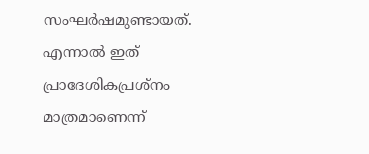സംഘർഷമുണ്ടായത്. എന്നാൽ ഇത് പ്രാദേശികപ്രശ്നം മാത്രമാണെന്ന്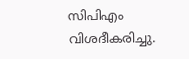സിപിഎം വിശദീകരിച്ചു.